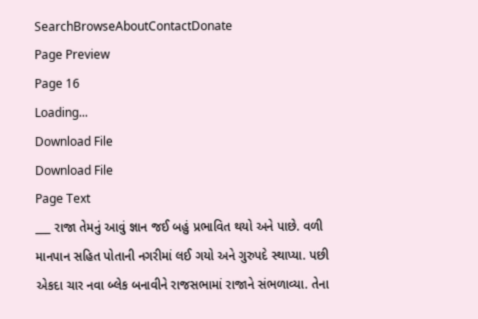SearchBrowseAboutContactDonate
Page Preview
Page 16
Loading...
Download File
Download File
Page Text
___ રાજા તેમનું આવું જ્ઞાન જઈ બહું પ્રભાવિત થયો અને પાછે. વળી માનપાન સહિત પોતાની નગરીમાં લઈ ગયો અને ગુરુપદે સ્થાપ્યા. પછી એકદા ચાર નવા બ્લેક બનાવીને રાજસભામાં રાજાને સંભળાવ્યા. તેના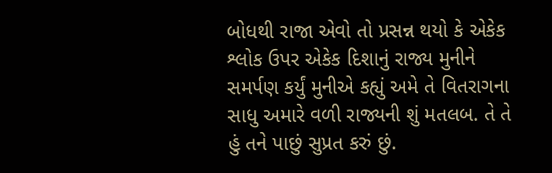બોધથી રાજા એવો તો પ્રસન્ન થયો કે એકેક શ્લોક ઉપર એકેક દિશાનું રાજ્ય મુનીને સમર્પણ કર્યું મુનીએ કહ્યું અમે તે વિતરાગના સાધુ અમારે વળી રાજ્યની શું મતલબ. તે તે હું તને પાછું સુપ્રત કરું છું.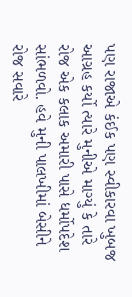પણ રાજાએ કંઈક પણ સ્વીકારવા ખુબજ આગ્રહ કર્યો ત્યારે મુનીએ માગ્યું કે તારે રોજ એક કલાક અમારી પાસે ધર્મોપદેશ સાંભળવો. હવે મુની પાલખીમાં બેસીને રોજ સવારે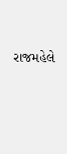રાજમહેલે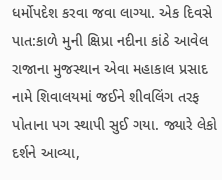ધર્મોપદેશ કરવા જવા લાગ્યા. એક દિવસે પાત:કાળે મુની ક્ષિપ્રા નદીના કાંઠે આવેલ રાજાના મુજસ્થાન એવા મહાકાલ પ્રસાદ નામે શિવાલયમાં જઈને શીવલિંગ તરફ પોતાના પગ સ્થાપી સુઈ ગયા. જ્યારે લેકો દર્શને આવ્યા,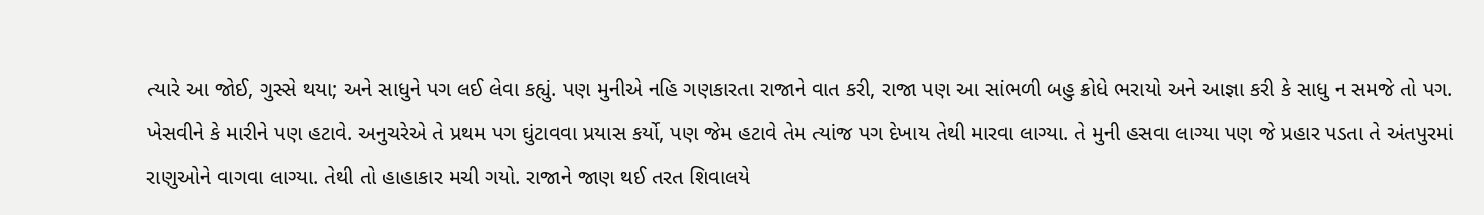ત્યારે આ જોઈ, ગુસ્સે થયા; અને સાધુને પગ લઈ લેવા કહ્યું. પણ મુનીએ નહિ ગણકારતા રાજાને વાત કરી, રાજા પણ આ સાંભળી બહુ ક્રોધે ભરાયો અને આજ્ઞા કરી કે સાધુ ન સમજે તો પગ. ખેસવીને કે મારીને પણ હટાવે. અનુચરેએ તે પ્રથમ પગ ઘુંટાવવા પ્રયાસ કર્યો, પણ જેમ હટાવે તેમ ત્યાંજ પગ દેખાય તેથી મારવા લાગ્યા. તે મુની હસવા લાગ્યા પણ જે પ્રહાર પડતા તે અંતપુરમાં રાણુઓને વાગવા લાગ્યા. તેથી તો હાહાકાર મચી ગયો. રાજાને જાણ થઈ તરત શિવાલયે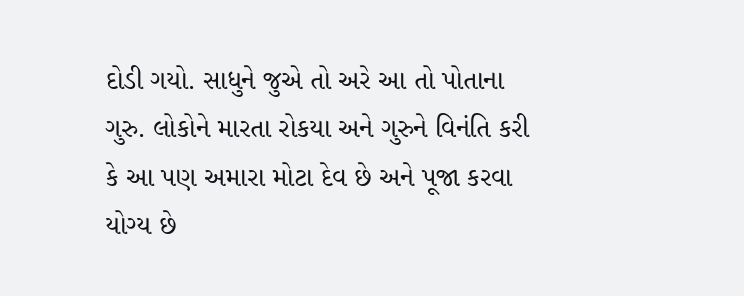દોડી ગયો. સાધુને જુએ તો અરે આ તો પોતાના ગુરુ. લોકોને મારતા રોકયા અને ગુરુને વિનંતિ કરી કે આ પણ અમારા મોટા દેવ છે અને પૂજા કરવા યોગ્ય છે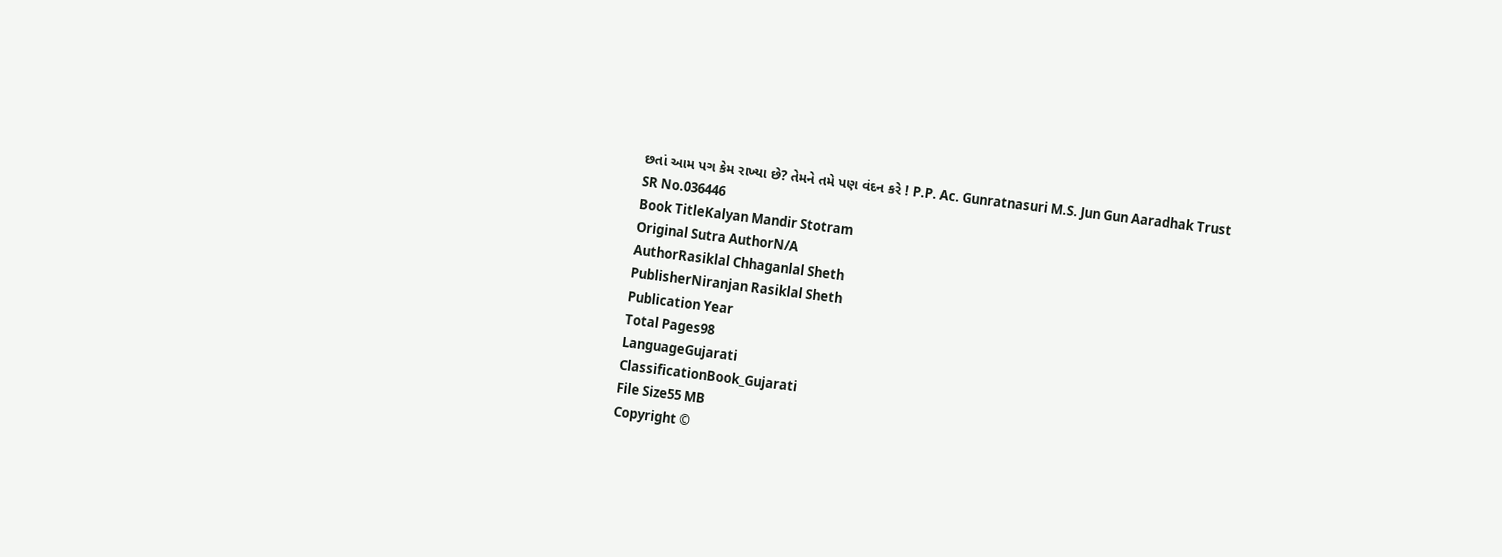છતાં આમ પગ કેમ રાખ્યા છે? તેમને તમે પણ વંદન કરે ! P.P. Ac. Gunratnasuri M.S. Jun Gun Aaradhak Trust
SR No.036446
Book TitleKalyan Mandir Stotram
Original Sutra AuthorN/A
AuthorRasiklal Chhaganlal Sheth
PublisherNiranjan Rasiklal Sheth
Publication Year
Total Pages98
LanguageGujarati
ClassificationBook_Gujarati
File Size55 MB
Copyright ©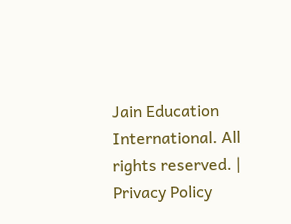Jain Education International. All rights reserved. | Privacy Policy